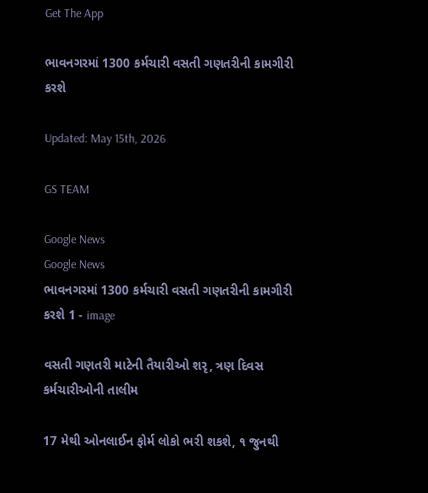Get The App

ભાવનગરમાં 1300 કર્મચારી વસતી ગણતરીની કામગીરી કરશે

Updated: May 15th, 2026

GS TEAM

Google News
Google News
ભાવનગરમાં 1300 કર્મચારી વસતી ગણતરીની કામગીરી કરશે 1 - image

વસતી ગણતરી માટેની તૈયારીઓ શરૃ, ત્રણ દિવસ કર્મચારીઓની તાલીમ

17 મેથી ઓનલાઈન ફોર્મ લોકો ભરી શકશે, ૧ જુનથી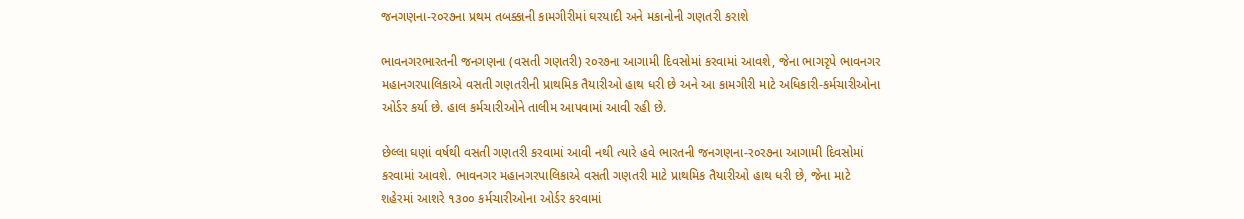જનગણના-ર૦ર૭ના પ્રથમ તબક્કાની કામગીરીમાં ઘરયાદી અને મકાનોની ગણતરી કરાશે

ભાવનગરભારતની જનગણના (વસતી ગણતરી) ર૦ર૭ના આગામી દિવસોમાં કરવામાં આવશે, જેના ભાગરૃપે ભાવનગર મહાનગરપાલિકાએ વસતી ગણતરીની પ્રાથમિક તૈયારીઓ હાથ ધરી છે અને આ કામગીરી માટે અધિકારી-કર્મચારીઓના ઓર્ડર કર્યા છે. હાલ કર્મચારીઓને તાલીમ આપવામાં આવી રહી છે.

છેલ્લા ઘણાં વર્ષથી વસતી ગણતરી કરવામાં આવી નથી ત્યારે હવે ભારતની જનગણના-ર૦ર૭ના આગામી દિવસોમાં કરવામાં આવશે. ભાવનગર મહાનગરપાલિકાએ વસતી ગણતરી માટે પ્રાથમિક તૈયારીઓ હાથ ધરી છે, જેના માટે શહેરમાં આશરે ૧૩૦૦ કર્મચારીઓના ઓર્ડર કરવામાં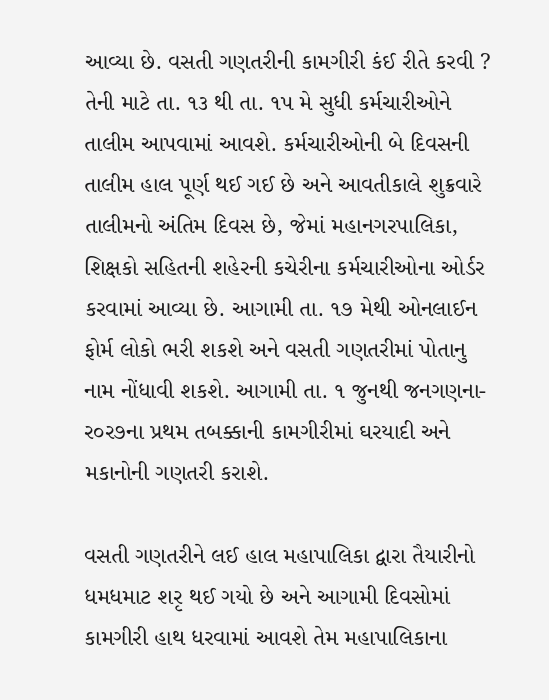આવ્યા છે. વસતી ગણતરીની કામગીરી કંઈ રીતે કરવી ? તેની માટે તા. ૧૩ થી તા. ૧પ મે સુધી કર્મચારીઓને તાલીમ આપવામાં આવશે. કર્મચારીઓની બે દિવસની તાલીમ હાલ પૂર્ણ થઈ ગઈ છે અને આવતીકાલે શુક્રવારે તાલીમનો અંતિમ દિવસ છે, જેમાં મહાનગરપાલિકા, શિક્ષકો સહિતની શહેરની કચેરીના કર્મચારીઓના ઓર્ડર કરવામાં આવ્યા છે. આગામી તા. ૧૭ મેથી ઓનલાઈન ફોર્મ લોકો ભરી શકશે અને વસતી ગણતરીમાં પોતાનુ નામ નોંધાવી શકશે. આગામી તા. ૧ જુનથી જનગણના-ર૦ર૭ના પ્રથમ તબક્કાની કામગીરીમાં ઘરયાદી અને મકાનોની ગણતરી કરાશે.

વસતી ગણતરીને લઈ હાલ મહાપાલિકા દ્વારા તૈયારીનો ધમધમાટ શરૃ થઈ ગયો છે અને આગામી દિવસોમાં કામગીરી હાથ ધરવામાં આવશે તેમ મહાપાલિકાના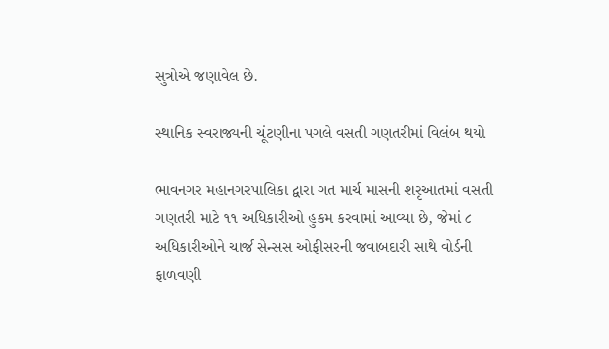સુત્રોએ જણાવેલ છે.

સ્થાનિક સ્વરાજ્યની ચૂંટણીના પગલે વસતી ગણતરીમાં વિલંબ થયો

ભાવનગર મહાનગરપાલિકા દ્વારા ગત માર્ચ માસની શરૃઆતમાં વસતી ગણતરી માટે ૧૧ અધિકારીઓ હુકમ કરવામાં આવ્યા છે, જેમાં ૮ અધિકારીઓને ચાર્જ સેન્સસ ઓફીસરની જવાબદારી સાથે વોર્ડની ફાળવણી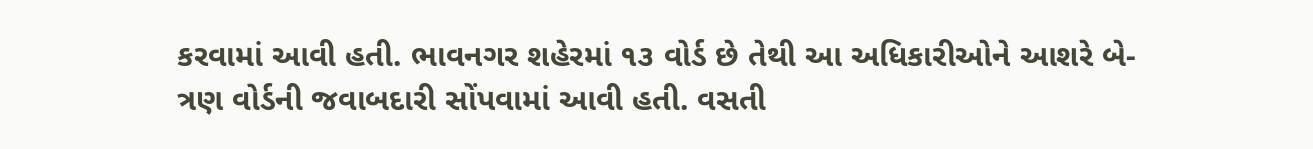કરવામાં આવી હતી. ભાવનગર શહેરમાં ૧૩ વોર્ડ છે તેથી આ અધિકારીઓને આશરે બે-ત્રણ વોર્ડની જવાબદારી સોંપવામાં આવી હતી. વસતી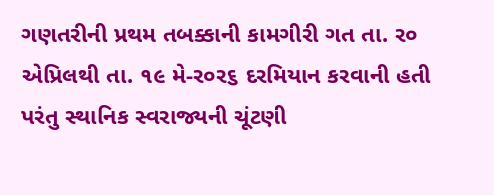ગણતરીની પ્રથમ તબક્કાની કામગીરી ગત તા. ર૦ એપ્રિલથી તા. ૧૯ મે-ર૦ર૬ દરમિયાન કરવાની હતી પરંતુ સ્થાનિક સ્વરાજ્યની ચૂંટણી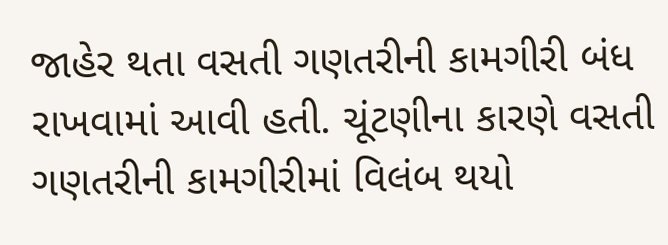જાહેર થતા વસતી ગણતરીની કામગીરી બંધ રાખવામાં આવી હતી. ચૂંટણીના કારણે વસતી ગણતરીની કામગીરીમાં વિલંબ થયો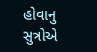હોવાનુ સુત્રોએ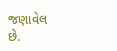જણાવેલ છે.